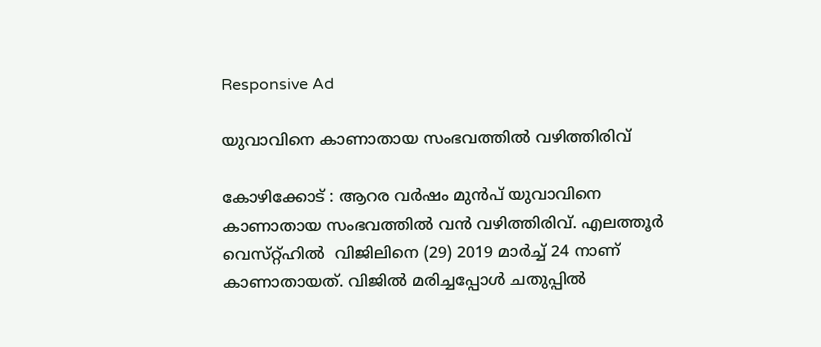Responsive Ad

യുവാവിനെ കാണാതായ സംഭവത്തിൽ വഴിത്തിരിവ്

കോഴിക്കോട് : ആറര വർഷം മുൻപ് യുവാവിനെ കാണാതായ സംഭവത്തിൽ വൻ വഴിത്തിരിവ്. എലത്തൂർ വെസ്‌റ്റ്ഹിൽ  വിജിലിനെ (29) 2019 മാർച്ച് 24 നാണ് കാണാതായത്. വിജിൽ മരിച്ചപ്പോൾ ചതുപ്പിൽ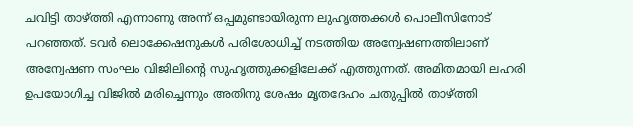ചവിട്ടി താഴ്ത്തി എന്നാണു അന്ന് ഒപ്പമുണ്ടായിരുന്ന ലുഹൃത്തക്കൾ പൊലീസിനോട് പറഞ്ഞത്. ടവർ ലൊക്കേഷനുകൾ പരിശോധിച്ച് നടത്തിയ അന്വേഷണത്തിലാണ് അന്വേഷണ സംഘം വിജിലിൻ്റെ സുഹൃത്തുക്കളിലേക്ക് എത്തുന്നത്. അമിതമായി ലഹരി ഉപയോഗിച്ച വിജിൽ മരിച്ചെന്നും അതിനു ശേഷം മൃതദേഹം ചതുപ്പിൽ താഴ്ത്തി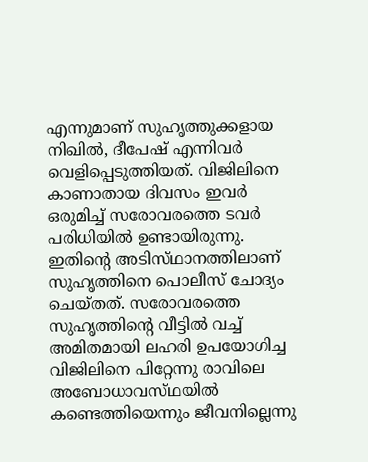എന്നുമാണ് സുഹൃത്തുക്കളായ നിഖിൽ, ദീപേഷ് എന്നിവർ വെളിപ്പെടുത്തിയത്. വിജിലിനെ കാണാതായ ദിവസം ഇവർ ഒരുമിച്ച് സരോവരത്തെ ടവർ പരിധിയിൽ ഉണ്ടായിരുന്നു. ഇതിൻ്റെ അടിസ്‌ഥാനത്തിലാണ് സുഹൃത്തിനെ പൊലീസ് ചോദ്യം ചെയ്തത്. സരോവരത്തെ സുഹൃത്തിൻ്റെ വീട്ടിൽ വച്ച് അമിതമായി ലഹരി ഉപയോഗിച്ച വിജിലിനെ പിറ്റേന്നു രാവിലെ അബോധാവസ്‌ഥയിൽ കണ്ടെത്തിയെന്നും ജീവനില്ലെന്നു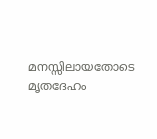മനസ്സിലായതോടെ മൃതദേഹം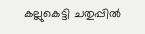കല്ലുകെട്ടി ചതുപ്പിൽ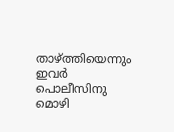താഴ്ത്തിയെന്നും ഇവർ പൊലീസിനു മൊഴി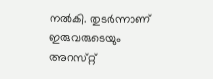നൽകി. തുടർന്നാണ് ഇരുവരുടെയും അറസ്‌റ്റ്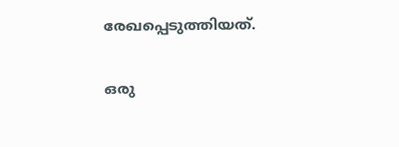രേഖപ്പെടുത്തിയത്.

ഒരു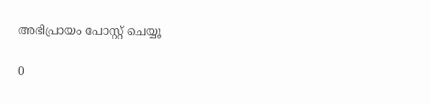അഭിപ്രായം പോസ്റ്റ് ചെയ്യൂ

0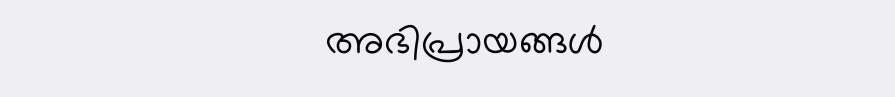അഭിപ്രായങ്ങള്‍